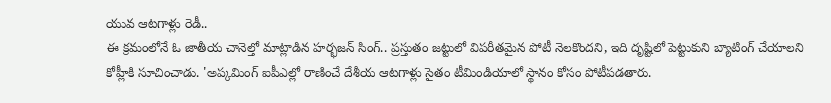యువ ఆటగాళ్లు రెడీ..
ఈ క్రమంలోనే ఓ జాతీయ చానెల్తో మాట్లాడిన హర్భజన్ సింగ్.. ప్రస్తుతం జట్టులో విపరీతమైన పోటీ నెలకొందని, ఇది దృష్టిలో పెట్టుకుని బ్యాటింగ్ చేయాలని కోహ్లీకి సూచించాడు. 'అప్కమింగ్ ఐపీఎల్లో రాణించే దేశీయ ఆటగాళ్లు సైతం టీమిండియాలో స్థానం కోసం పోటీపడతారు.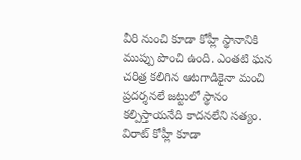వీరి నుంచి కూడా కోహ్లీ స్థానానికి ముప్పు పొంచి ఉంది. ఎంతటి ఘన చరిత్ర కలిగిన ఆటగాడికైనా మంచి ప్రదర్శనలే జట్టులో స్థానం కల్పిస్తాయనేది కాదనలేని సత్యం. విరాట్ కోహ్లీ కూడా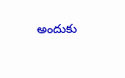అందుకు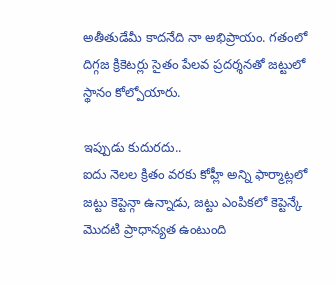అతీతుడేమీ కాదనేది నా అభిప్రాయం. గతంలో దిగ్గజ క్రికెటర్లు సైతం పేలవ ప్రదర్శనతో జట్టులో స్థానం కోల్పోయారు.

ఇప్పుడు కుదురదు..
ఐదు నెలల క్రితం వరకు కోహ్లీ అన్ని ఫార్మాట్లలో జట్టు కెప్టెన్గా ఉన్నాడు, జట్టు ఎంపికలో కెప్టెన్కే మొదటి ప్రాధాన్యత ఉంటుంది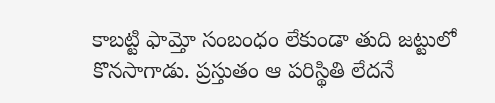కాబట్టి ఫామ్తో సంబంధం లేకుండా తుది జట్టులో కొనసాగాడు. ప్రస్తుతం ఆ పరిస్థితి లేదనే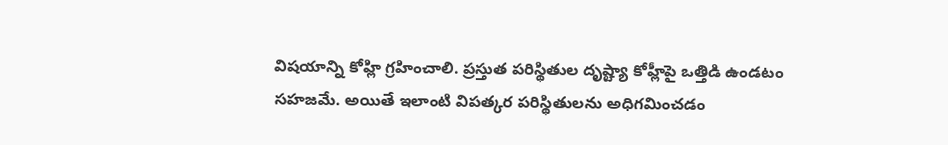విషయాన్ని కోహ్లి గ్రహించాలి. ప్రస్తుత పరిస్థితుల దృష్ట్యా కోహ్లీపై ఒత్తిడి ఉండటం సహజమే. అయితే ఇలాంటి విపత్కర పరిస్థితులను అధిగమించడం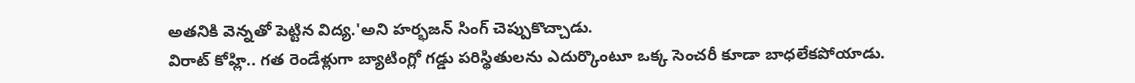అతనికి వెన్నతో పెట్టిన విద్య.'అని హర్భజన్ సింగ్ చెప్పుకొచ్చాడు.
విరాట్ కోహ్లి.. గత రెండేళ్లుగా బ్యాటింగ్లో గడ్డు పరిస్థితులను ఎదుర్కొంటూ ఒక్క సెంచరీ కూడా బాధలేకపోయాడు.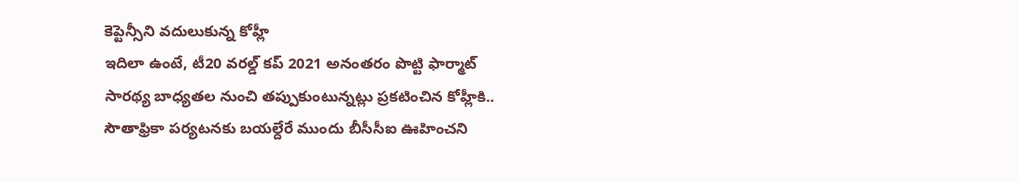కెప్టెన్సీని వదులుకున్న కోహ్లీ
ఇదిలా ఉంటే, టీ20 వరల్డ్ కప్ 2021 అనంతరం పొట్టి ఫార్మాట్ సారథ్య బాధ్యతల నుంచి తప్పుకుంటున్నట్లు ప్రకటించిన కోహ్లీకి.. సౌతాఫ్రికా పర్యటనకు బయల్దేరే ముందు బీసీసీఐ ఊహించని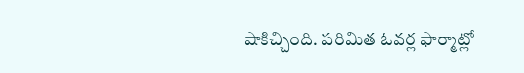షాకిచ్చింది. పరిమిత ఓవర్ల ఫార్మాట్లో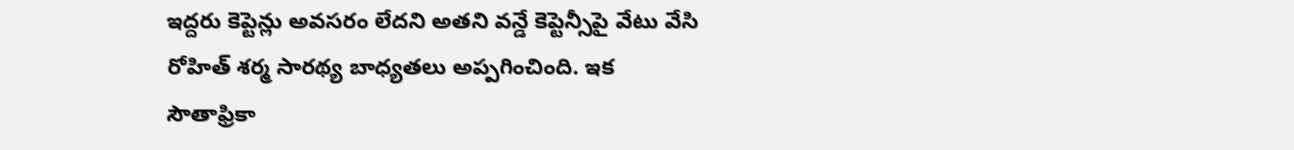ఇద్దరు కెప్టెన్లు అవసరం లేదని అతని వన్డే కెప్టెన్సీపై వేటు వేసి రోహిత్ శర్మ సారథ్య బాధ్యతలు అప్పగించింది. ఇక సౌతాఫ్రికా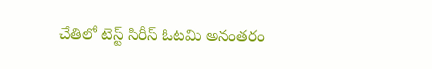చేతిలో టెస్ట్ సిరీస్ ఓటమి అనంతరం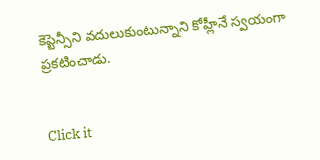కెప్టెన్సీని వదులుకుంటున్నాని కోహ్లీనే స్వయంగా ప్రకటించాడు.


Click it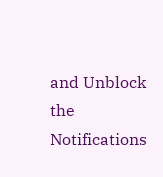and Unblock the Notifications